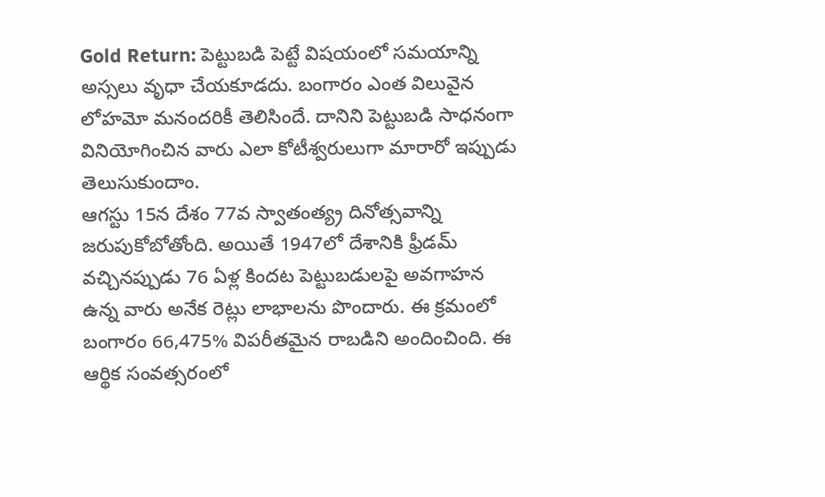Gold Return: పెట్టుబడి పెట్టే విషయంలో సమయాన్ని అస్సలు వృధా చేయకూడదు. బంగారం ఎంత విలువైన లోహమో మనందరికీ తెలిసిందే. దానిని పెట్టుబడి సాధనంగా వినియోగించిన వారు ఎలా కోటీశ్వరులుగా మారారో ఇప్పుడు తెలుసుకుందాం.
ఆగస్టు 15న దేశం 77వ స్వాతంత్య్ర దినోత్సవాన్ని జరుపుకోబోతోంది. అయితే 1947లో దేశానికి ఫ్రీడమ్ వచ్చినప్పుడు 76 ఏళ్ల కిందట పెట్టుబడులపై అవగాహన ఉన్న వారు అనేక రెట్లు లాభాలను పొందారు. ఈ క్రమంలో బంగారం 66,475% విపరీతమైన రాబడిని అందించింది. ఈ ఆర్థిక సంవత్సరంలో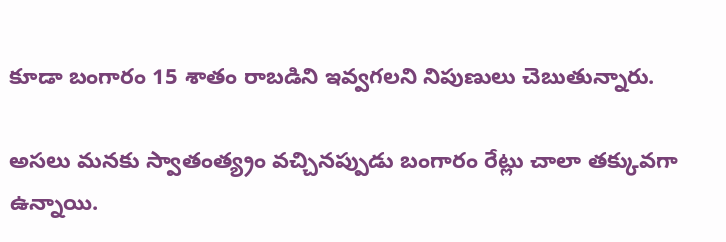కూడా బంగారం 15 శాతం రాబడిని ఇవ్వగలని నిపుణులు చెబుతున్నారు.

అసలు మనకు స్వాతంత్య్రం వచ్చినప్పుడు బంగారం రేట్లు చాలా తక్కువగా ఉన్నాయి.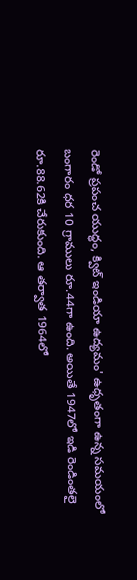రెండో ప్రపంచ యుద్ధం, క్విట్ ఇండియా ఉద్యమం' ఉధృతంగా ఉన్న సమయంలో బంగారం ధర 10 గ్రాములు రూ.44గా ఉంది. అయితే 1947లో ఇడి రెండింతలై రూ.88.62కి చేరుకుంది. ఆ తర్వాత 1964లో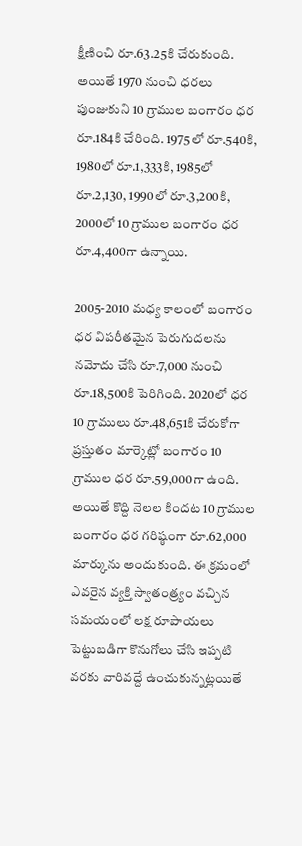క్షీణించి రూ.63.25కి చేరుకుంది. అయితే 1970 నుంచి ధరలు పుంజుకుని 10 గ్రాముల బంగారం ధర రూ.184కి చేరింది. 1975లో రూ.540కి, 1980లో రూ.1,333కి, 1985లో రూ.2,130, 1990లో రూ.3,200కి, 2000లో 10 గ్రాముల బంగారం ధర రూ.4,400గా ఉన్నాయి.

2005-2010 మధ్య కాలంలో బంగారం ధర విపరీతమైన పెరుగుదలను నమోదు చేసి రూ.7,000 నుంచి రూ.18,500కి పెరిగింది. 2020లో ధర 10 గ్రాములు రూ.48,651కి చేరుకోగా ప్రస్తుతం మార్కెట్లో బంగారం 10 గ్రాముల ధర రూ.59,000గా ఉంది. అయితే కొద్ది నెలల కిందట 10 గ్రాముల బంగారం ధర గరిష్ఠంగా రూ.62,000 మార్కును అందుకుంది. ఈ క్రమంలో ఎవరైన వ్యక్తి స్వాతంత్ర్యం వచ్చిన సమయంలో లక్ష రూపాయలు పెట్టుబడిగా కొనుగోలు చేసి ఇప్పటి వరకు వారివద్దే ఉంచుకున్నట్లయితే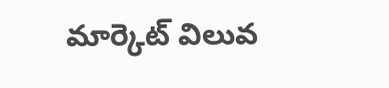మార్కెట్ విలువ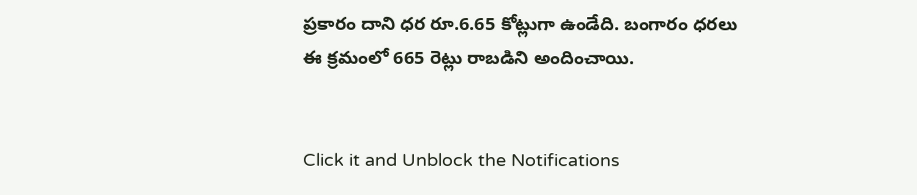ప్రకారం దాని ధర రూ.6.65 కోట్లుగా ఉండేది. బంగారం ధరలు ఈ క్రమంలో 665 రెట్లు రాబడిని అందించాయి.


Click it and Unblock the Notifications